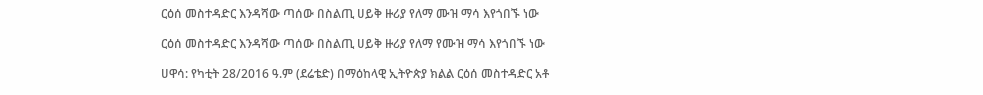ርዕሰ መስተዳድር እንዳሻው ጣሰው በስልጢ ሀይቅ ዙሪያ የለማ ሙዝ ማሳ እየጎበኙ ነው

ርዕሰ መስተዳድር እንዳሻው ጣሰው በስልጢ ሀይቅ ዙሪያ የለማ የሙዝ ማሳ እየጎበኙ ነው

ሀዋሳ: የካቲት 28/2016 ዓ.ም (ደሬቴድ) በማዕከላዊ ኢትዮጵያ ክልል ርዕሰ መስተዳድር አቶ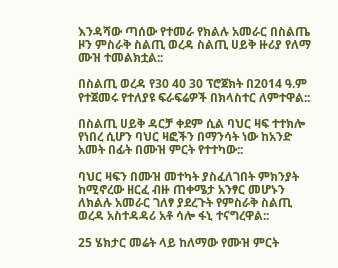እንዳሻው ጣሰው የተመራ የክልሉ አመራር በስልጤ ዞን ምስራቅ ስልጢ ወረዳ ስልጢ ሀይቅ ዙሪያ የለማ ሙዝ ተመልክቷል::

በስልጢ ወረዳ የ30 40 30 ፕሮጀክት በ2014 ዓ.ም የተጀመሩ የተለያዩ ፍራፍሬዎች በክላስተር ለምተዋል::

በስልጢ ሀይቅ ዳርቻ ቀደም ሲል ባህር ዛፍ ተተክሎ የነበረ ሲሆን ባህር ዛፎችን በማንሳት ነው ከአንድ አመት በፊት በሙዝ ምርት የተተካው::

ባህር ዛፍን በሙዝ መተካት ያስፈለገበት ምክንያት ከሚኖረው ዘርፈ ብዙ ጠቀሜታ አንፃር መሆኑን ለክልሉ አመራር ገለፃ ያደረጉት የምስራቅ ስልጢ ወረዳ አስተዳዳሪ አቶ ሳሎ ፋኒ ተናግረዋል::

25 ሄክታር መሬት ላይ ከለማው የሙዝ ምርት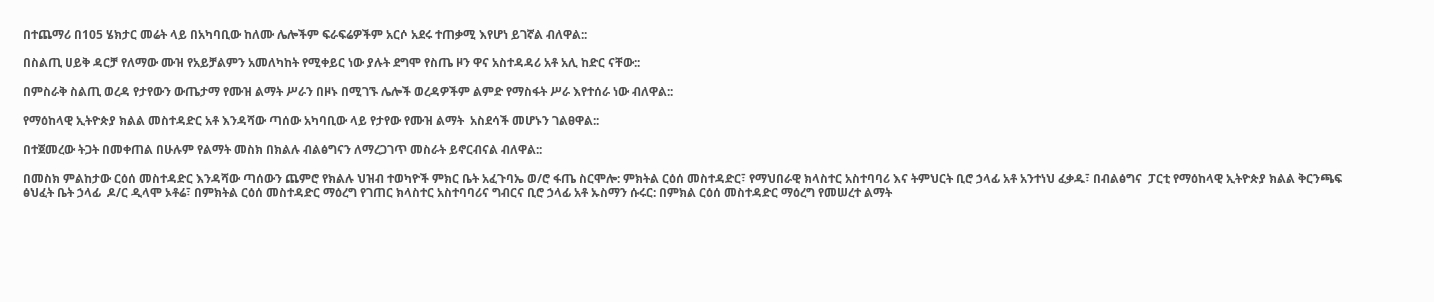በተጨማሪ በ105 ሄክታር መሬት ላይ በአካባቢው ከለሙ ሌሎችም ፍራፍሬዎችም አርሶ አደሩ ተጠቃሚ እየሆነ ይገኛል ብለዋል::

በስልጢ ሀይቅ ዳርቻ የለማው ሙዝ የአይቻልምን አመለካከት የሚቀይር ነው ያሉት ደግሞ የስጤ ዞን ዋና አስተዳዳሪ አቶ አሊ ከድር ናቸው::

በምስራቅ ስልጢ ወረዳ የታየውን ውጤታማ የሙዝ ልማት ሥራን በዞኑ በሚገኙ ሌሎች ወረዳዎችም ልምድ የማስፋት ሥራ እየተሰራ ነው ብለዋል::

የማዕከላዊ ኢትዮጵያ ክልል መስተዳድር አቶ እንዳሻው ጣሰው አካባቢው ላይ የታየው የሙዝ ልማት  አስደሳች መሆኑን ገልፀዋል::

በተጀመረው ትጋት በመቀጠል በሁሉም የልማት መስክ በክልሉ ብልፅግናን ለማረጋገጥ መስራት ይኖርብናል ብለዋል::

በመስክ ምልከታው ርዕሰ መስተዳድር እንዳሻው ጣሰውን ጨምሮ የክልሉ ህዝብ ተወካዮች ምክር ቤት አፈጉባኤ ወ/ሮ ፋጤ ስርሞሎ: ምክትል ርዕሰ መስተዳድር፣ የማህበራዊ ክላስተር አስተባባሪ እና ትምህርት ቢሮ ኃላፊ አቶ አንተነህ ፈቃዱ፣ በብልፅግና  ፓርቲ የማዕከላዊ ኢትዮጵያ ክልል ቅርንጫፍ ፅህፈት ቤት ኃላፊ  ዶ/ር ዲላሞ ኦቶሬ፣ በምክትል ርዕሰ መስተዳድር ማዕረግ የገጠር ክላስተር አስተባባሪና ግብርና ቢሮ ኃላፊ አቶ ኡስማን ሱሩር: በምክል ርዕሰ መስተዳድር ማዕረግ የመሠረተ ልማት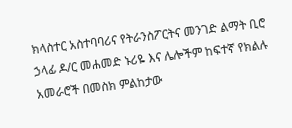ክላስተር አስተባባሪና የትራንስፖርትና መንገድ ልማት ቢሮ ኃላፊ ዶ/ር መሐመድ ኑሪዬ እና ሌሎችም ከፍተኛ የክልሉ አመራሮች በመስክ ምልከታው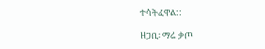ተሳትፈዋል::

ዘጋቢ፡ ማሬ ቃጦ